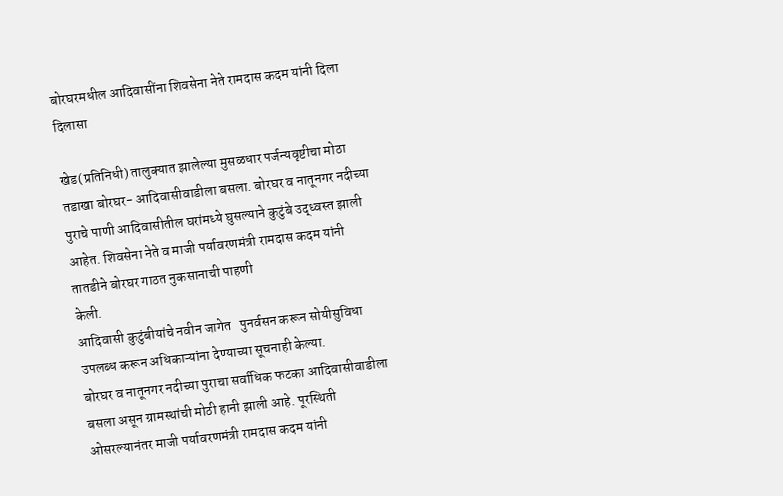बोरघरमधील आदिवासींना शिवसेना नेते रामदास कदम यांनी दिला दिलासा

खेड(प्रतिनिधी) तालुक्यात झालेल्या मुसळधार पर्जन्यवृष्टीचा मोठा तडाखा बोरघर- आदिवासीवाडीला बसला. बोरघर व नातूनगर नदीच्या पुराचे पाणी आदिवासीतील घरांमध्ये घुसल्याने कुटुंबे उद्ध्वस्त झाली आहेत. शिवसेना नेते व माजी पर्यावरणमंत्री रामदास कदम यांनी तातडीने बोरघर गाठत नुकसानाची पाहणी
केली.
आदिवासी कुटुंबीयांचे नवीन जागेत   पुनर्वसन करून सोयीसुविधा उपलब्ध करून अधिकाऱ्यांना देण्याच्या सूचनाही केल्या.
बोरघर व नातूनगर नदीच्या पुराचा सर्वाधिक फटका आदिवासीवाडीला बसला असून ग्रामस्थांची मोठी हानी झाली आहे. पूरस्थिती ओसरल्यानंतर माजी पर्यावरणमंत्री रामदास कदम यांनी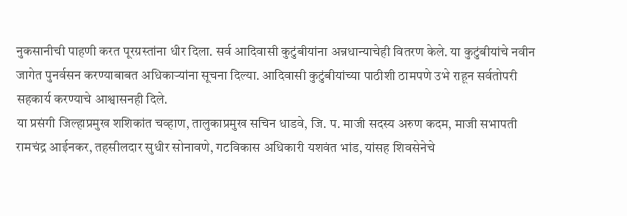नुकसानीची पाहणी करत पूरग्रस्तांना धीर दिला. सर्व आदिवासी कुटुंबीयांना अन्नधान्याचेही वितरण केले. या कुटुंबीयांचे नवीन जागेत पुनर्वसन करण्याबाबत अधिकाऱ्यांना सूचना दिल्या. आदिवासी कुटुंबीयांच्या पाठीशी ठामपणे उभे राहून सर्वतोपरी सहकार्य करण्याचे आश्वासनही दिले.
या प्रसंगी जिल्हाप्रमुख शशिकांत चव्हाण, तालुकाप्रमुख सचिन धाडवे, जि. प. माजी सदस्य अरुण कदम, माजी सभापती रामचंद्र आईनकर, तहसीलदार सुधीर सोनावणे, गटविकास अधिकारी यशवंत भांड, यांसह शिवसेनेचे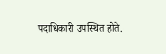पदाधिकारी उपस्थित होते.